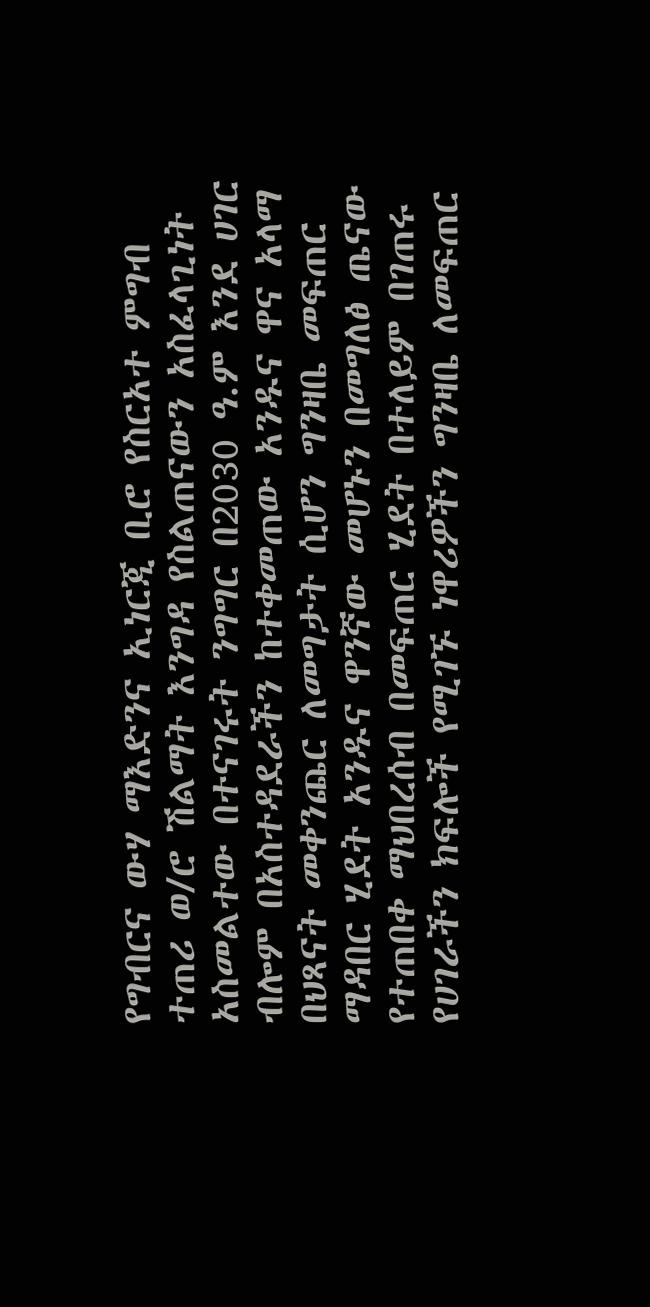የግብርና ውሃ ማእድንና ኢነርጂ ቢሮ የስርአተ ምግብ ተጠሪ ወ/ሮ ሽልማት እንግዳ የስልጠናውን አስፈላጊነት አስመልተው በተናገሩት ንግግር በ2030 ዓ.ም እንደ ሀገር ብሎም በአስተዳደራችን ከተቀመጠው አንዱና ዋና አላማ በህጻናት መቀንጨር ለመግታት ሲሆን ግንዛቤ መፍጠር ማዳበር ሂደት አንዱና ዋንኛው መሆኑን በመግለፅ ጤናው የተጠበቀ ማህበረሰብ በመፍጠር ሂደት በተለይም በገጠሩ የሀገራችን ክፍሎች የሚገኙ ነዋሪዎችን ግንዛቤ ለመፍጠር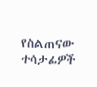የስልጠናው ተሳታፊዎች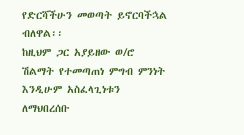የድርሻችሁን መወጣት ይኖርባችኋል ብለዋል፡፡
ከዚህም ጋር አያይዘው ወ/ሮ ሽልማት የተመጣጠነ ምግብ ምንነት እንዲሁም አስፈላጊነቱን ለማህበረሰቡ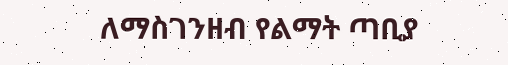ለማስገንዘብ የልማት ጣቢያ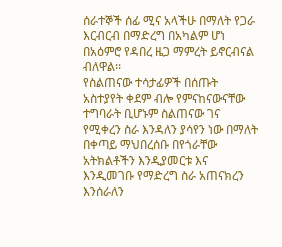ሰራተኞች ሰፊ ሚና አላችሁ በማለት የጋራ እርብርብ በማድረግ በአካልም ሆነ በአዕምሮ የዳበረ ዜጋ ማምረት ይኖርብናል ብለዋል፡፡
የስልጠናው ተሳታፊዎች በሰጡት አስተያየት ቀደም ብሎ የምናከናውናቸው ተግባራት ቢሆኑም ስልጠናው ገና የሚቀረን ስራ እንዳለን ያሳየን ነው በማለት በቀጣይ ማህበረሰቡ በየጎራቸው አትክልቶችን እንዲያመርቱ እና እንዲመገቡ የማድረግ ስራ አጠናክረን እንሰራለን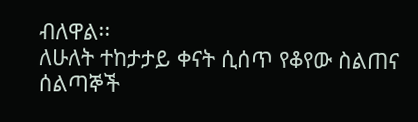ብለዋል፡፡
ለሁለት ተከታታይ ቀናት ሲሰጥ የቆየው ስልጠና
ሰልጣኞች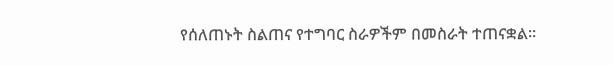የሰለጠኑት ስልጠና የተግባር ስራዎችም በመስራት ተጠናቋል።